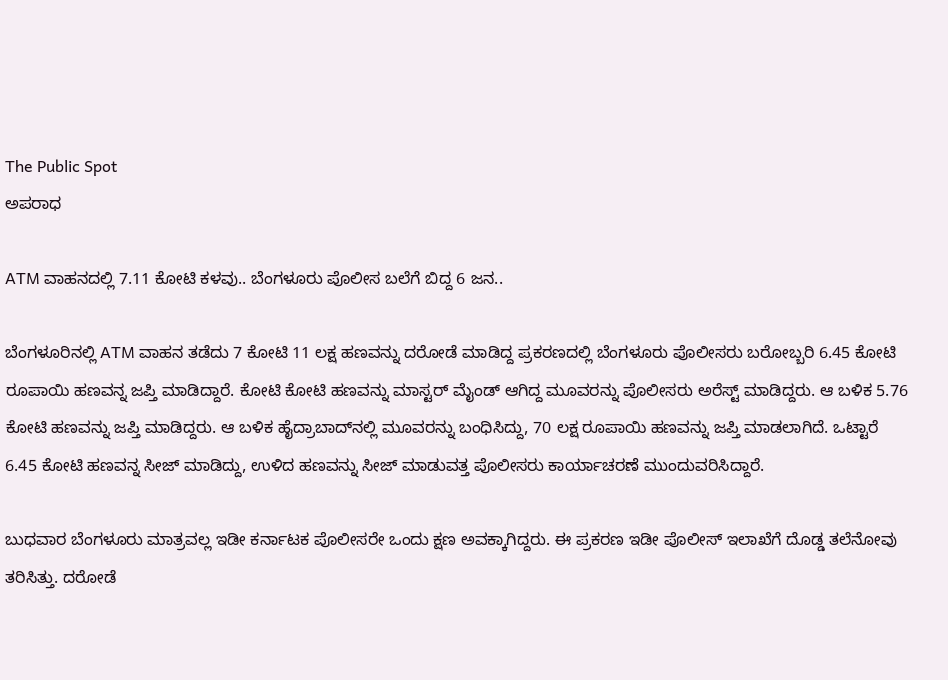The Public Spot
ಅಪರಾಧ

ATM ವಾಹನದಲ್ಲಿ 7.11 ಕೋಟಿ ಕಳವು.. ಬೆಂಗಳೂರು ಪೊಲೀಸ ಬಲೆಗೆ ಬಿದ್ದ 6 ಜನ..

ಬೆಂಗಳೂರಿನಲ್ಲಿ ATM ವಾಹನ ತಡೆದು 7 ಕೋಟಿ 11 ಲಕ್ಷ ಹಣವನ್ನು ದರೋಡೆ ಮಾಡಿದ್ದ ಪ್ರಕರಣದಲ್ಲಿ ಬೆಂಗಳೂರು ಪೊಲೀಸರು ಬರೋಬ್ಬರಿ 6.45 ಕೋಟಿ ರೂಪಾಯಿ ಹಣವನ್ನ ಜಪ್ತಿ ಮಾಡಿದ್ದಾರೆ. ಕೋಟಿ ಕೋಟಿ ಹಣವನ್ನು ಮಾಸ್ಟರ್ ಮೈಂಡ್‌ ಆಗಿದ್ದ ಮೂವರನ್ನು ಪೊಲೀಸರು ಅರೆಸ್ಟ್‌ ಮಾಡಿದ್ದರು. ಆ ಬಳಿಕ 5.76 ಕೋಟಿ ಹಣವನ್ನು ಜಪ್ತಿ ಮಾಡಿದ್ದರು. ಆ ಬಳಿಕ ಹೈದ್ರಾಬಾದ್‌ನಲ್ಲಿ ಮೂವರನ್ನು ಬಂಧಿಸಿದ್ದು, 70 ಲಕ್ಷ ರೂಪಾಯಿ ಹಣವನ್ನು ಜಪ್ತಿ ಮಾಡಲಾಗಿದೆ. ಒಟ್ಟಾರೆ 6.45 ಕೋಟಿ ಹಣವನ್ನ ಸೀಜ್‌‌ ಮಾಡಿದ್ದು, ಉಳಿದ ಹಣವನ್ನು ಸೀಜ್‌ ಮಾಡುವತ್ತ ಪೊಲೀಸರು ಕಾರ್ಯಾಚರಣೆ ಮುಂದುವರಿಸಿದ್ದಾರೆ.

ಬುಧವಾರ ಬೆಂಗಳೂರು ಮಾತ್ರವಲ್ಲ ಇಡೀ ಕರ್ನಾಟಕ ಪೊಲೀಸರೇ ಒಂದು ಕ್ಷಣ ಅವಕ್ಕಾಗಿದ್ದರು. ಈ ಪ್ರಕರಣ ಇಡೀ ಪೊಲೀಸ್‌ ಇಲಾಖೆಗೆ ದೊಡ್ಡ ತಲೆನೋವು ತರಿಸಿತ್ತು. ದರೋಡೆ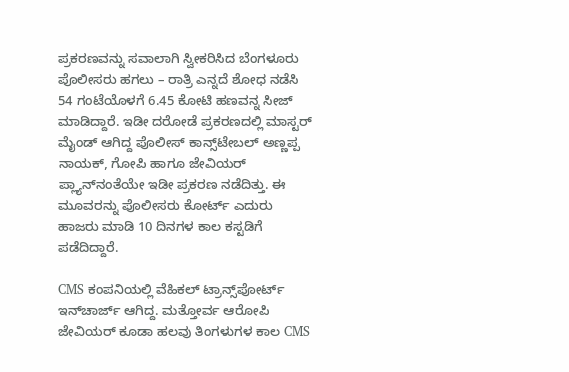ಪ್ರಕರಣವನ್ನು ಸವಾಲಾಗಿ ಸ್ವೀಕರಿಸಿದ ಬೆಂಗಳೂರು ಪೊಲೀಸರು ಹಗಲು – ರಾತ್ರಿ ಎನ್ನದೆ ಶೋಧ ನಡೆಸಿ 54 ಗಂಟೆಯೊಳಗೆ 6.45 ಕೋಟಿ ಹಣವನ್ನ ಸೀಜ್‌‌ ಮಾಡಿದ್ದಾರೆ. ಇಡೀ ದರೋಡೆ ಪ್ರಕರಣದಲ್ಲಿ ಮಾಸ್ಟರ್‌‌ ಮೈಂಡ್‌ ಆಗಿದ್ದ ಪೊಲೀಸ್ ಕಾನ್ಸ್‌ಟೇಬಲ್‌ ಅಣ್ಣಪ್ಪ ನಾಯಕ್, ಗೋಪಿ ಹಾಗೂ ಜೇವಿಯರ್ ಪ್ಲ್ಯಾನ್‌ನಂತೆಯೇ ಇಡೀ ಪ್ರಕರಣ ನಡೆದಿತ್ತು. ಈ ಮೂವರನ್ನು ಪೊಲೀಸರು ಕೋರ್ಟ್‌ ಎದುರು ಹಾಜರು ಮಾಡಿ 10 ದಿನಗಳ ಕಾಲ ಕಸ್ಟಡಿಗೆ ಪಡೆದಿದ್ದಾರೆ.

CMS ಕಂಪನಿಯಲ್ಲಿ ವೆಹಿಕಲ್ ಟ್ರಾನ್ಸ್‌ಪೋರ್ಟ್ ಇನ್‌ಚಾರ್ಜ್ ಆಗಿದ್ದ. ಮತ್ತೋರ್ವ ಆರೋಪಿ ಜೇವಿಯರ್ ಕೂಡಾ ಹಲವು ತಿಂಗಳುಗಳ ಕಾಲ CMS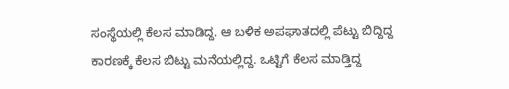ಸಂಸ್ಥೆಯಲ್ಲಿ ಕೆಲಸ ಮಾಡಿದ್ದ. ಆ ಬಳಿಕ ಅಪಘಾತದಲ್ಲಿ ಪೆಟ್ಟು ಬಿದ್ದಿದ್ದ ಕಾರಣಕ್ಕೆ ಕೆಲಸ ಬಿಟ್ಟು ಮನೆಯಲ್ಲಿದ್ದ. ಒಟ್ಟಿಗೆ ಕೆಲಸ ಮಾಡ್ತಿದ್ದ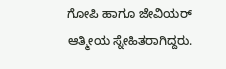ಗೋಪಿ ಹಾಗೂ ಜೇವಿಯರ್‌ ಆತ್ಮೀಯ ಸ್ನೇಹಿತರಾಗಿದ್ದರು.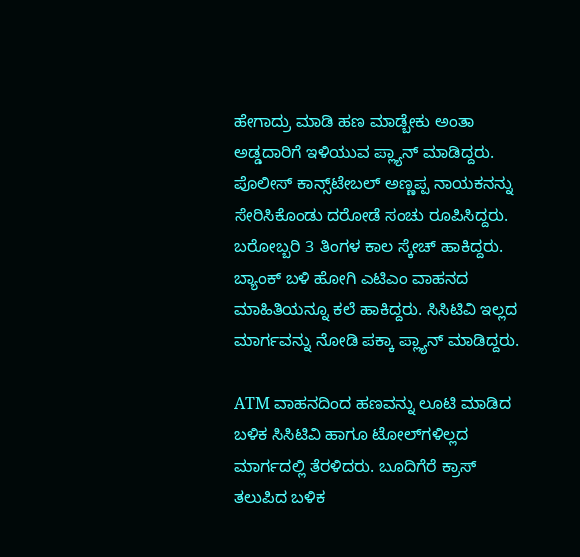ಹೇಗಾದ್ರು ಮಾಡಿ ಹಣ ಮಾಡ್ಬೇಕು ಅಂತಾ ಅಡ್ಡದಾರಿಗೆ ಇಳಿಯುವ ಪ್ಲ್ಯಾನ್‌ ಮಾಡಿದ್ದರು. ಪೊಲೀಸ್ ಕಾನ್ಸ್‌ಟೇಬಲ್‌ ಅಣ್ಣಪ್ಪ ನಾಯಕನನ್ನು ಸೇರಿಸಿಕೊಂಡು ದರೋಡೆ ಸಂಚು ರೂಪಿಸಿದ್ದರು. ಬರೋಬ್ಬರಿ 3 ತಿಂಗಳ ಕಾಲ ಸ್ಕೇಚ್ ಹಾಕಿದ್ದರು. ಬ್ಯಾಂಕ್ ಬಳಿ ಹೋಗಿ ಎಟಿಎಂ ವಾಹನದ ಮಾಹಿತಿಯನ್ನೂ ಕಲೆ ಹಾಕಿದ್ದರು. ಸಿಸಿಟಿವಿ ಇಲ್ಲದ ಮಾರ್ಗವನ್ನು ನೋಡಿ ಪಕ್ಕಾ ಪ್ಲ್ಯಾನ್‌ ಮಾಡಿದ್ದರು.

ATM ವಾಹನದಿಂದ ಹಣವನ್ನು ಲೂಟಿ ಮಾಡಿದ ಬಳಿಕ ಸಿಸಿಟಿವಿ ಹಾಗೂ ಟೋಲ್‌ಗಳಿಲ್ಲದ ಮಾರ್ಗದಲ್ಲಿ ತೆರಳಿದರು. ಬೂದಿಗೆರೆ ಕ್ರಾಸ್ ತಲುಪಿದ ಬಳಿಕ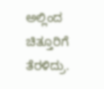ಅಲ್ಲಿಂದ ಚಿತ್ತೂರಿಗೆ ತೆರಳಿದ್ರು.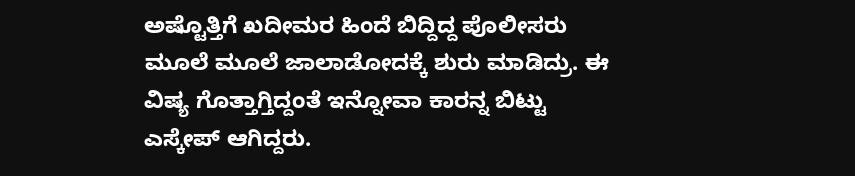ಅಷ್ಟೊತ್ತಿಗೆ ಖದೀಮರ ಹಿಂದೆ ಬಿದ್ದಿದ್ದ ಪೊಲೀಸರು ಮೂಲೆ ಮೂಲೆ ಜಾಲಾಡೋದಕ್ಕೆ ಶುರು ಮಾಡಿದ್ರು. ಈ ವಿಷ್ಯ ಗೊತ್ತಾಗ್ತಿದ್ದಂತೆ ಇನ್ನೋವಾ ಕಾರನ್ನ ಬಿಟ್ಟು ಎಸ್ಕೇಪ್‌ ಆಗಿದ್ದರು.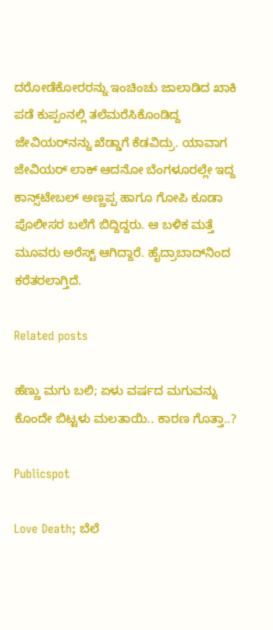ದರೋಡೆಕೋರರನ್ನು ಇಂಚಿಂಚು ಜಾಲಾಡಿದ ಖಾಕಿ ಪಡೆ ಕುಪ್ಪಂನಲ್ಲಿ ತಲೆಮರೆಸಿಕೊಂಡಿದ್ದ ಜೇವಿಯರ್‌ನನ್ನು ಖೆಡ್ಡಾಗೆ ಕೆಡವಿದ್ರು. ಯಾವಾಗ ಜೇವಿಯರ್‌‌ ಲಾಕ್‌ ಆದನೋ ಬೆಂಗಳೂರಲ್ಲೇ ಇದ್ದ ಕಾನ್ಸ್‌ಟೇಬಲ್‌ ಅಣ್ಣಪ್ಪ ಹಾಗೂ ಗೋಪಿ ಕೂಡಾ ಪೊಲೀಸರ ಬಲೆಗೆ ಬಿದ್ದಿದ್ದರು. ಆ ಬಳಿಕ ಮತ್ತೆ ಮೂವರು ಅರೆಸ್ಟ್‌ ಆಗಿದ್ದಾರೆ. ಹೈದ್ರಾಬಾದ್‌ನಿಂದ ಕರೆತರಲಾಗ್ತಿದೆ.

Related posts

ಹೆಣ್ಣು ಮಗು ಬಲಿ; ಏಳು ವರ್ಷದ ಮಗುವನ್ನು ಕೊಂದೇ ಬಿಟ್ಟಳು ಮಲತಾಯಿ.. ಕಾರಣ ಗೊತ್ತಾ..?

Publicspot

Love Death; ಬೆಲೆ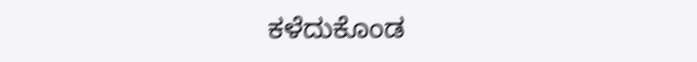ಕಳೆದುಕೊಂಡ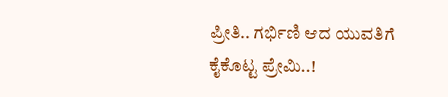ಪ್ರೀತಿ.. ಗರ್ಭಿಣಿ ಆದ ಯುವತಿಗೆ ಕೈಕೊಟ್ಟ ಪ್ರೇಮಿ..!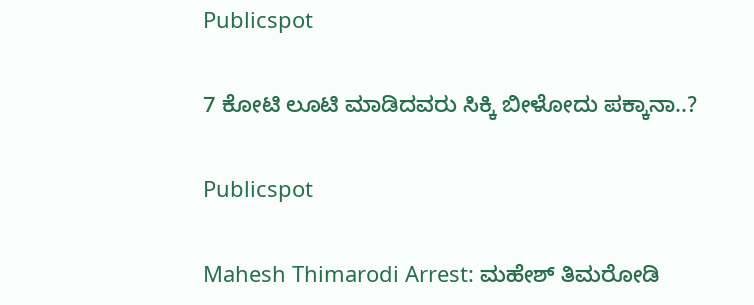Publicspot

7 ಕೋಟಿ ಲೂಟಿ ಮಾಡಿದವರು ಸಿಕ್ಕಿ ಬೀಳೋದು ಪಕ್ಕಾನಾ..?

Publicspot

Mahesh Thimarodi Arrest: ಮಹೇಶ್‌ ತಿಮರೋಡಿ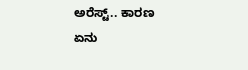ಅರೆಸ್ಟ್‌.. ಕಾರಣ ಏನು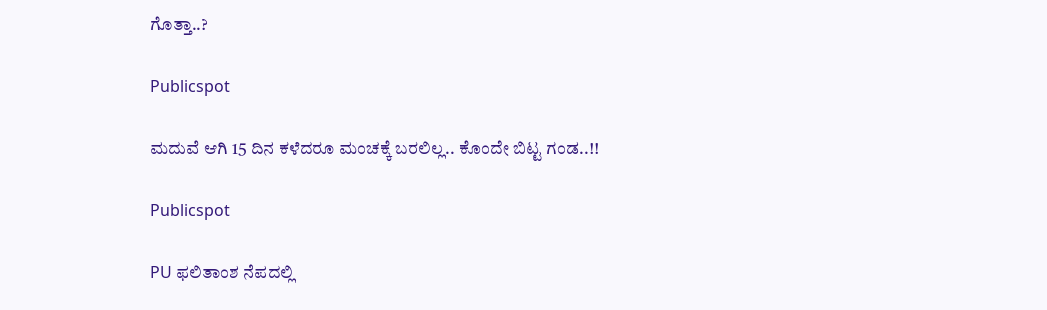ಗೊತ್ತಾ..?

Publicspot

ಮದುವೆ ಆಗಿ 15 ದಿನ ಕಳೆದರೂ ಮಂಚಕ್ಕೆ ಬರಲಿಲ್ಲ.. ಕೊಂದೇ ಬಿಟ್ಟ ಗಂಡ..!!

Publicspot

PU ಫಲಿತಾಂಶ ನೆಪದಲ್ಲಿ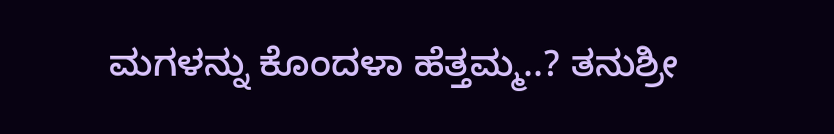ಮಗಳನ್ನು ಕೊಂದಳಾ ಹೆತ್ತಮ್ಮ..? ತನುಶ್ರೀ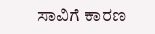ಸಾವಿಗೆ ಕಾರಣ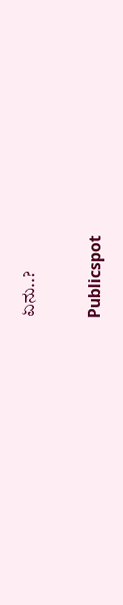ಏನು..?

Publicspot